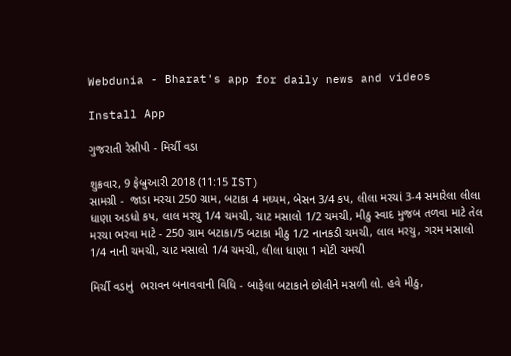Webdunia - Bharat's app for daily news and videos

Install App

ગુજરાતી રેસીપી - મિર્ચી વડા

શુક્રવાર, 9 ફેબ્રુઆરી 2018 (11:15 IST)
સામગ્રી -  જાડા મરચા 250 ગ્રામ, બટાકા 4 મઘ્યમ, બેસન 3/4 કપ, લીલા મરચાં 3-4 સમારેલા લીલા ધાણા અડધો કપ, લાલ મરચુ 1/4 ચમચી, ચાટ મસાલો 1/2 ચમચી, મીઠુ સ્વાદ મુજબ તળવા માટે તેલ
મરચા ભરવા માટે - 250 ગ્રામ બટાકા/5 બટાકા મીઠુ 1/2 નાનકડી ચમચી, લાલ મરચુ, ગરમ મસાલો 1/4 નાની ચમચી, ચાટ મસાલો 1/4 ચમચી, લીલા ધાણા 1 મોટી ચમચી

મિર્ચી વડાનું  ભરાવન બનાવવાની વિધિ - બાફેલા બટાકાને છોલીને મસળી લો. હવે મીઠુ,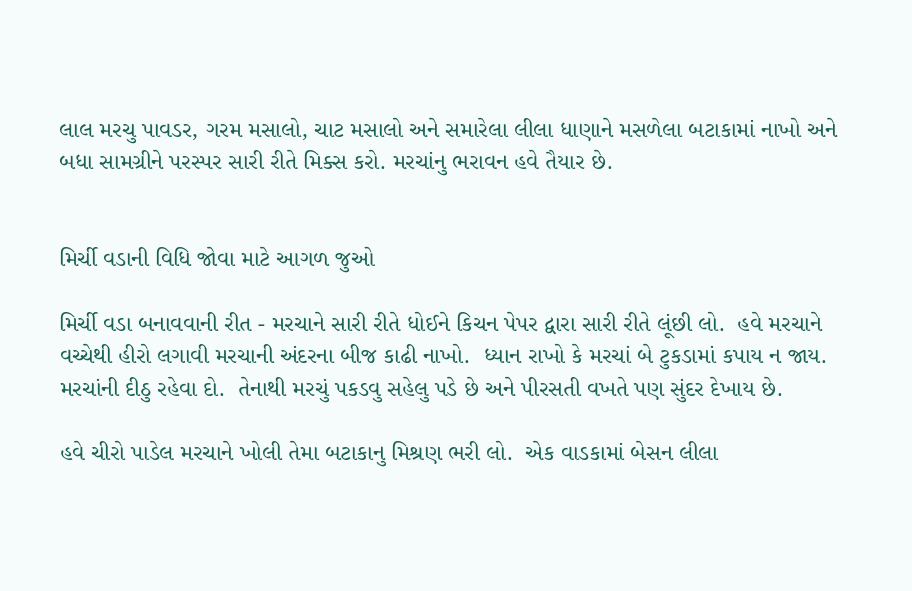લાલ મરચુ પાવડર, ગરમ મસાલો, ચાટ મસાલો અને સમારેલા લીલા ધાણાને મસળેલા બટાકામાં નાખો અને બધા સામગ્રીને પરસ્પર સારી રીતે મિક્સ કરો. મરચાંનુ ભરાવન હવે તૈયાર છે.


મિર્ચી વડાની વિધિ જોવા માટે આગળ જુઓ

મિર્ચી વડા બનાવવાની રીત - મરચાને સારી રીતે ધોઈને કિચન પેપર દ્વારા સારી રીતે લૂંછી લો.  હવે મરચાને વચ્ચેથી હીરો લગાવી મરચાની અંદરના બીજ કાઢી નાખો.  ધ્યાન રાખો કે મરચાં બે ટુકડામાં કપાય ન જાય.  મરચાંની દીઠુ રહેવા દો.  તેનાથી મરચું પકડવુ સહેલુ પડે છે અને પીરસતી વખતે પણ સુંદર દેખાય છે.

હવે ચીરો પાડેલ મરચાને ખોલી તેમા બટાકાનુ મિશ્રણ ભરી લો.  એક વાડકામાં બેસન લીલા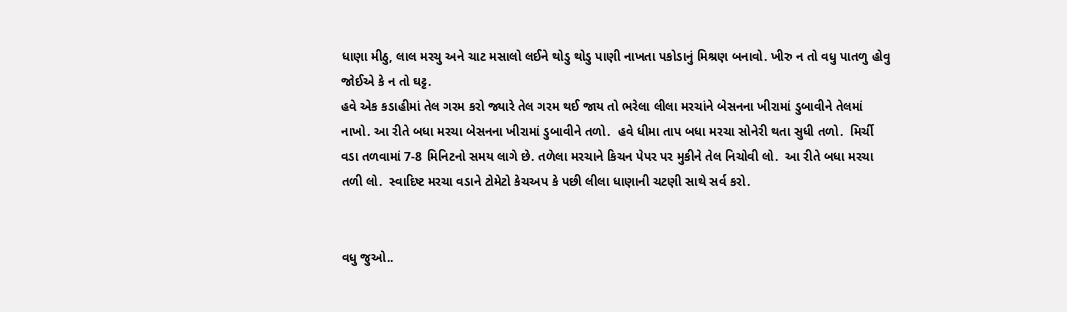ધાણા મીઠુ, લાલ મરચુ અને ચાટ મસાલો લઈને થોડુ થોડુ પાણી નાખતા પકોડાનું મિશ્રણ બનાવો. ખીરુ ન તો વધુ પાતળુ હોવુ જોઈએ કે ન તો ઘટ્ટ.
હવે એક કડાહીમાં તેલ ગરમ કરો જ્યારે તેલ ગરમ થઈ જાય તો ભરેલા લીલા મરચાંને બેસનના ખીરામાં ડુબાવીને તેલમાં નાખો. આ રીતે બધા મરચા બેસનના ખીરામાં ડુબાવીને તળો.  હવે ધીમા તાપ બધા મરચા સોનેરી થતા સુધી તળો.  મિર્ચી વડા તળવામાં 7-8 મિનિટનો સમય લાગે છે. તળેલા મરચાને કિચન પેપર પર મુકીને તેલ નિચોવી લો.  આ રીતે બધા મરચા તળી લો.  સ્વાદિષ્ટ મરચા વડાને ટોમેટો કેચઅપ કે પછી લીલા ધાણાની ચટણી સાથે સર્વ કરો.


વધુ જુઓ..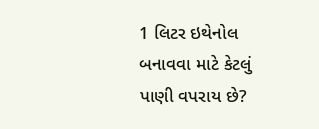1 લિટર ઇથેનોલ બનાવવા માટે કેટલું પાણી વપરાય છે?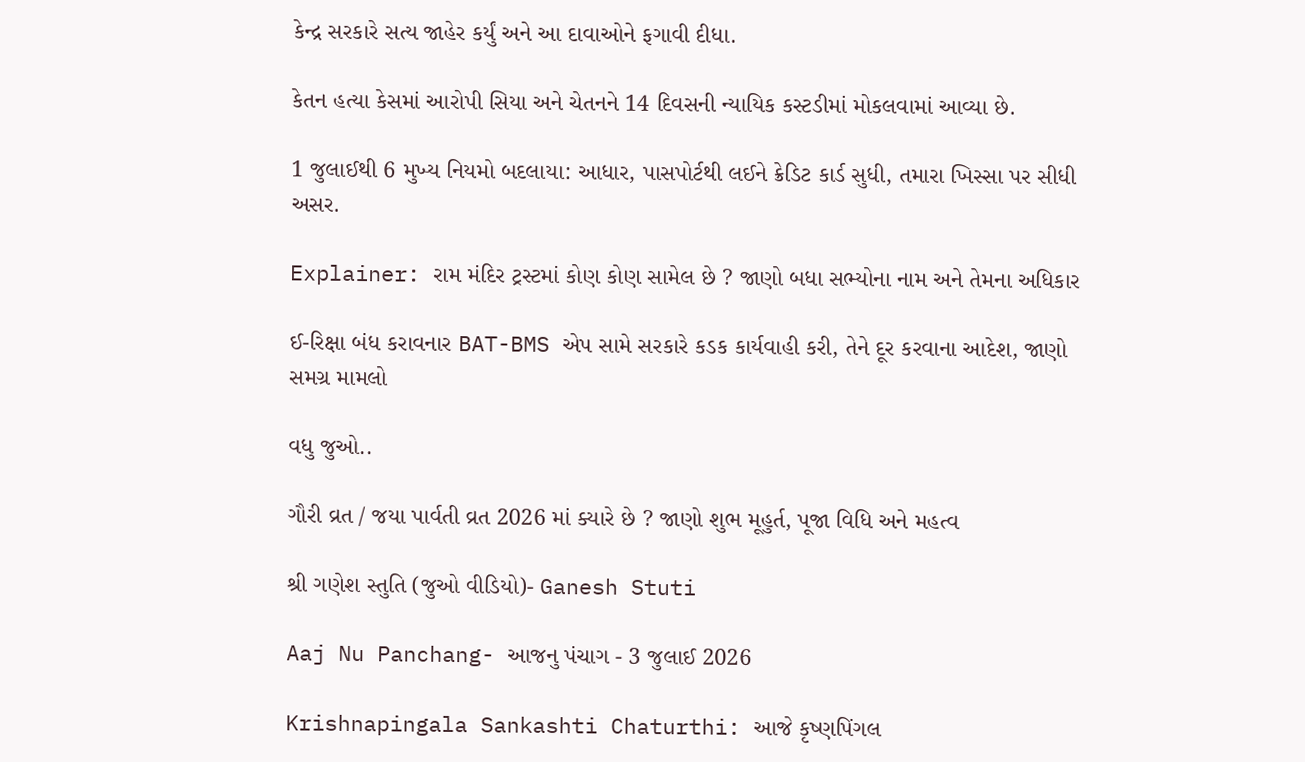કેન્દ્ર સરકારે સત્ય જાહેર કર્યું અને આ દાવાઓને ફગાવી દીધા.

કેતન હત્યા કેસમાં આરોપી સિયા અને ચેતનને 14 દિવસની ન્યાયિક કસ્ટડીમાં મોકલવામાં આવ્યા છે.

1 જુલાઈથી 6 મુખ્ય નિયમો બદલાયા: આધાર, પાસપોર્ટથી લઈને ક્રેડિટ કાર્ડ સુધી, તમારા ખિસ્સા પર સીધી અસર.

Explainer: રામ મંદિર ટ્રસ્ટમાં કોણ કોણ સામેલ છે ? જાણો બધા સભ્યોના નામ અને તેમના અધિકાર

ઈ-રિક્ષા બંધ કરાવનાર BAT-BMS એપ સામે સરકારે કડક કાર્યવાહી કરી, તેને દૂર કરવાના આદેશ, જાણો સમગ્ર મામલો

વધુ જુઓ..

ગૌરી વ્રત / જયા પાર્વતી વ્રત 2026 માં ક્યારે છે ? જાણો શુભ મૂહુર્ત, પૂજા વિધિ અને મહત્વ

શ્રી ગણેશ સ્તુતિ (જુઓ વીડિયો)- Ganesh Stuti

Aaj Nu Panchang- આજનુ પંચાગ - 3 જુલાઈ 2026

Krishnapingala Sankashti Chaturthi: આજે કૃષ્ણપિંગલ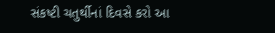સંકષ્ટી ચતુર્થીનાં દિવસે કરો આ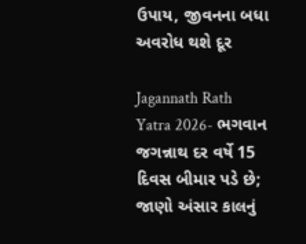ઉપાય, જીવનના બધા અવરોધ થશે દૂર

Jagannath Rath Yatra 2026- ભગવાન જગન્નાથ દર વર્ષે 15 દિવસ બીમાર પડે છે; જાણો અંસાર કાલનું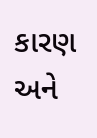કારણ અને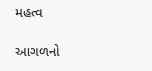મહત્વ

આગળનો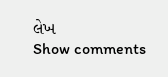લેખ
Show comments